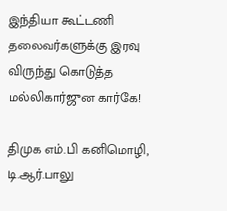இந்தியா கூட்டணி தலைவர்களுக்கு இரவு விருந்து கொடுத்த மல்லிகார்ஜுன கார்கே!

திமுக எம்.பி கனிமொழி, டி.ஆர்.பாலு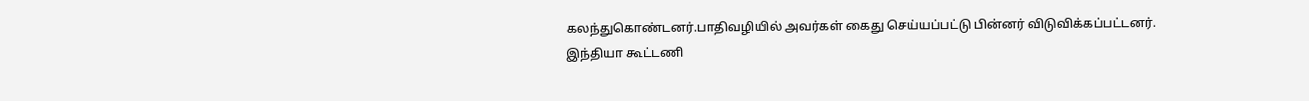கலந்துகொண்டனர்.பாதிவழியில் அவர்கள் கைது செய்யப்பட்டு பின்னர் விடுவிக்கப்பட்டனர்.
இந்தியா கூட்டணி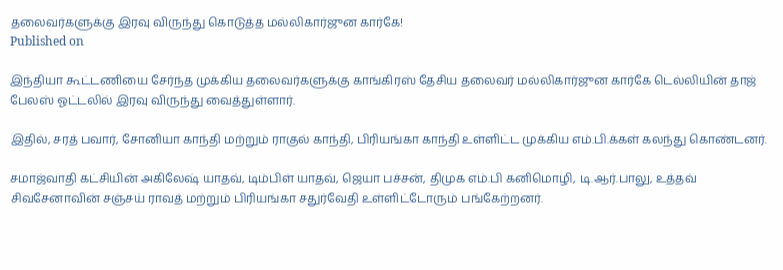தலைவர்களுக்கு இரவு விருந்து கொடுத்த மல்லிகார்ஜுன கார்கே!
Published on

இந்தியா கூட்டணியை சேர்ந்த முக்கிய தலைவர்களுக்கு காங்கிரஸ் தேசிய தலைவர் மல்லிகார்ஜுன கார்கே டெல்லியின் தாஜ் பேலஸ் ஓட்டலில் இரவு விருந்து வைத்துள்ளார்.

இதில், சரத் பவார், சோனியா காந்தி மற்றும் ராகுல் காந்தி, பிரியங்கா காந்தி உள்ளிட்ட முக்கிய எம்.பி.க்கள் கலந்து கொண்டனர்.

சமாஜ்வாதி கட்சியின் அகிலேஷ் யாதவ், டிம்பிள் யாதவ், ஜெயா பச்சன், திமுக எம்.பி கனிமொழி, டி.ஆர்.பாலு, உத்தவ் சிவசேனாவின் சஞ்சய் ராவத் மற்றும் பிரியங்கா சதுர்வேதி உள்ளிட்டோரும் பங்கேற்றனர்.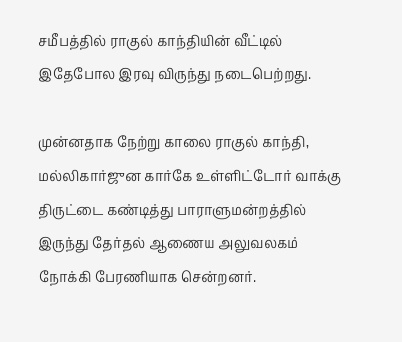சமீபத்தில் ராகுல் காந்தியின் வீட்டில் இதேபோல இரவு விருந்து நடைபெற்றது.

முன்னதாக நேற்று காலை ராகுல் காந்தி, மல்லிகார்ஜுன கார்கே உள்ளிட்டோர் வாக்கு திருட்டை கண்டித்து பாராளுமன்றத்தில் இருந்து தேர்தல் ஆணைய அலுவலகம் நோக்கி பேரணியாக சென்றனர்.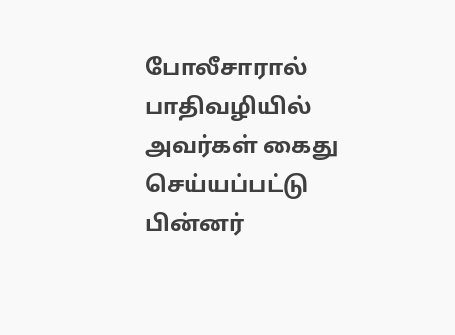போலீசாரால் பாதிவழியில் அவர்கள் கைது செய்யப்பட்டு பின்னர்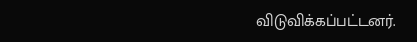விடுவிக்கப்பட்டனர்.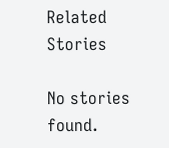Related Stories

No stories found.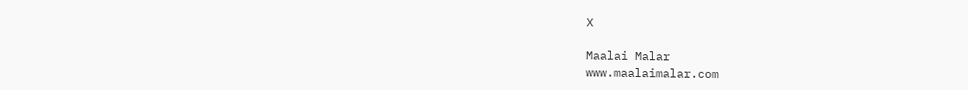X

Maalai Malar
www.maalaimalar.com